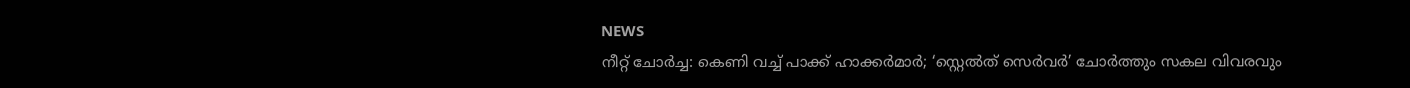NEWS
നീറ്റ് ചോർച്ച: കെണി വച്ച് പാക്ക് ഹാക്കർമാർ; ‘സ്റ്റെൽത് സെർവർ’ ചോർത്തും സകല വിവരവും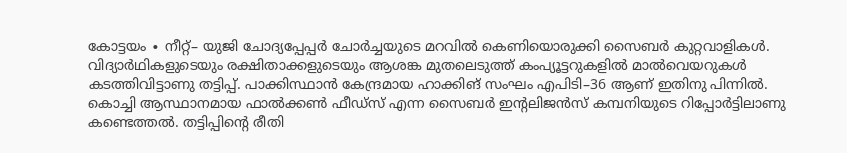കോട്ടയം ∙ നീറ്റ്– യുജി ചോദ്യപ്പേപ്പർ ചോർച്ചയുടെ മറവിൽ കെണിയൊരുക്കി സൈബർ കുറ്റവാളികൾ. വിദ്യാർഥികളുടെയും രക്ഷിതാക്കളുടെയും ആശങ്ക മുതലെടുത്ത് കംപ്യൂട്ടറുകളിൽ മാൽവെയറുകൾ കടത്തിവിട്ടാണു തട്ടിപ്പ്. പാക്കിസ്ഥാൻ കേന്ദ്രമായ ഹാക്കിങ് സംഘം എപിടി–36 ആണ് ഇതിനു പിന്നിൽ. കൊച്ചി ആസ്ഥാനമായ ഫാൽക്കൺ ഫീഡ്സ് എന്ന സൈബർ ഇന്റലിജൻസ് കമ്പനിയുടെ റിപ്പോർട്ടിലാണു കണ്ടെത്തൽ. തട്ടിപ്പിന്റെ രീതി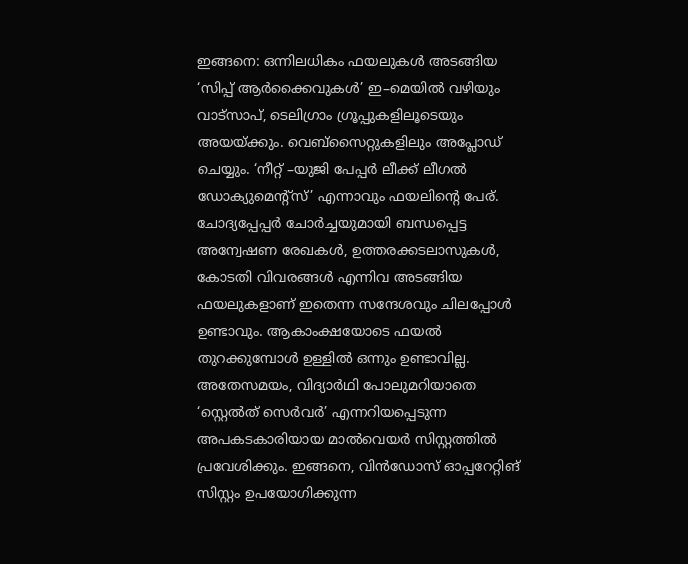ഇങ്ങനെ: ഒന്നിലധികം ഫയലുകൾ അടങ്ങിയ ‘സിപ്പ് ആർക്കൈവുകൾ’ ഇ–മെയിൽ വഴിയും വാട്സാപ്, ടെലിഗ്രാം ഗ്രൂപ്പുകളിലൂടെയും അയയ്ക്കും. വെബ്സൈറ്റുകളിലും അപ്ലോഡ് ചെയ്യും. ‘നീറ്റ് –യുജി പേപ്പർ ലീക്ക് ലീഗൽ ഡോക്യുമെന്റ്സ്’ എന്നാവും ഫയലിന്റെ പേര്. ചോദ്യപ്പേപ്പർ ചോർച്ചയുമായി ബന്ധപ്പെട്ട അന്വേഷണ രേഖകൾ, ഉത്തരക്കടലാസുകൾ, കോടതി വിവരങ്ങൾ എന്നിവ അടങ്ങിയ ഫയലുകളാണ് ഇതെന്ന സന്ദേശവും ചിലപ്പോൾ ഉണ്ടാവും. ആകാംക്ഷയോടെ ഫയൽ തുറക്കുമ്പോൾ ഉള്ളിൽ ഒന്നും ഉണ്ടാവില്ല. അതേസമയം, വിദ്യാർഥി പോലുമറിയാതെ ‘സ്റ്റെൽത് സെർവർ’ എന്നറിയപ്പെടുന്ന അപകടകാരിയായ മാൽവെയർ സിസ്റ്റത്തിൽ പ്രവേശിക്കും. ഇങ്ങനെ, വിൻഡോസ് ഓപ്പറേറ്റിങ് സിസ്റ്റം ഉപയോഗിക്കുന്ന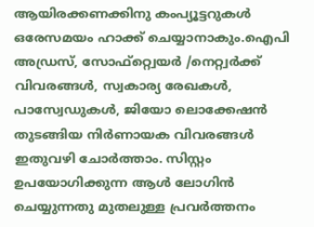ആയിരക്കണക്കിനു കംപ്യൂട്ടറുകൾ ഒരേസമയം ഹാക്ക് ചെയ്യാനാകും.ഐപി അഡ്രസ്, സോഫ്റ്റ്വെയർ /നെറ്റ്വർക്ക് വിവരങ്ങൾ, സ്വകാര്യ രേഖകൾ, പാസ്വേഡുകൾ, ജിയോ ലൊക്കേഷൻ തുടങ്ങിയ നിർണായക വിവരങ്ങൾ ഇതുവഴി ചോർത്താം. സിസ്റ്റം ഉപയോഗിക്കുന്ന ആൾ ലോഗിൻ ചെയ്യുന്നതു മുതലുള്ള പ്രവർത്തനം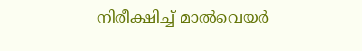നിരീക്ഷിച്ച് മാൽവെയർ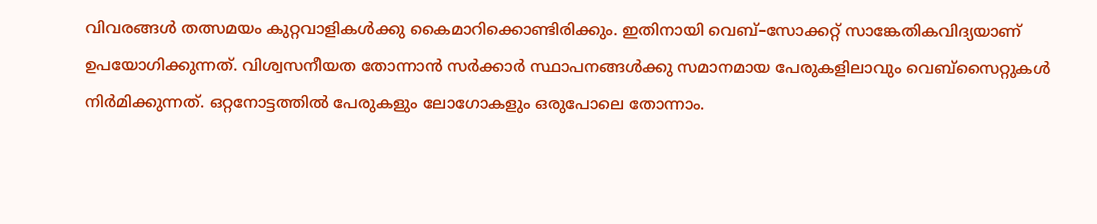വിവരങ്ങൾ തത്സമയം കുറ്റവാളികൾക്കു കൈമാറിക്കൊണ്ടിരിക്കും. ഇതിനായി വെബ്–സോക്കറ്റ് സാങ്കേതികവിദ്യയാണ് ഉപയോഗിക്കുന്നത്. വിശ്വസനീയത തോന്നാൻ സർക്കാർ സ്ഥാപനങ്ങൾക്കു സമാനമായ പേരുകളിലാവും വെബ്സൈറ്റുകൾ നിർമിക്കുന്നത്. ഒറ്റനോട്ടത്തിൽ പേരുകളും ലോഗോകളും ഒരുപോലെ തോന്നാം.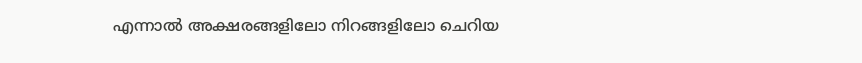എന്നാൽ അക്ഷരങ്ങളിലോ നിറങ്ങളിലോ ചെറിയ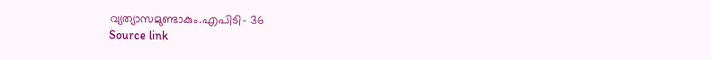വ്യത്യാസമുണ്ടാകും.എപിടി– 36
Source link